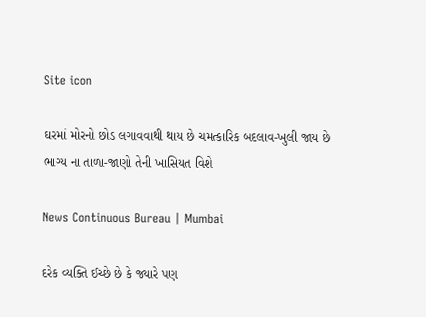Site icon

ઘરમાં મોરનો છોડ લગાવવાથી થાય છે ચમત્કારિક બદલાવ-ખુલી જાય છે ભાગ્ય ના તાળા-જાણો તેની ખાસિયત વિશે

News Continuous Bureau | Mumbai

દરેક વ્યક્તિ ઈચ્છે છે કે જ્યારે પણ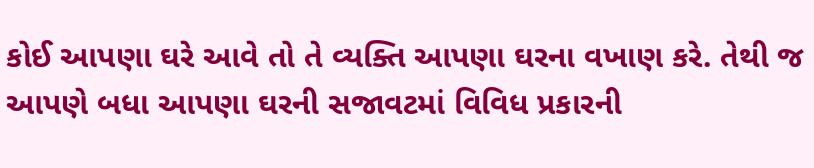કોઈ આપણા ઘરે આવે તો તે વ્યક્તિ આપણા ઘરના વખાણ કરે. તેથી જ આપણે બધા આપણા ઘરની સજાવટમાં વિવિધ પ્રકારની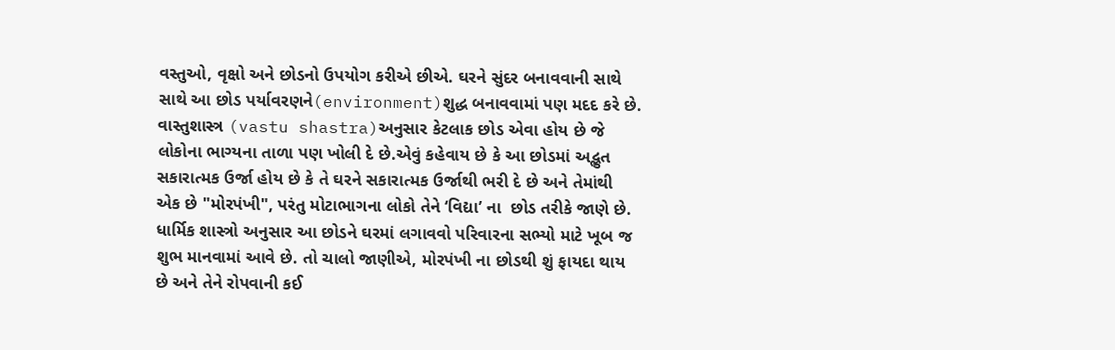વસ્તુઓ, વૃક્ષો અને છોડનો ઉપયોગ કરીએ છીએ. ઘરને સુંદર બનાવવાની સાથે સાથે આ છોડ પર્યાવરણને(environment)શુદ્ધ બનાવવામાં પણ મદદ કરે છે. વાસ્તુશાસ્ત્ર (vastu shastra)અનુસાર કેટલાક છોડ એવા હોય છે જે લોકોના ભાગ્યના તાળા પણ ખોલી દે છે.એવું કહેવાય છે કે આ છોડમાં અદ્ભુત સકારાત્મક ઉર્જા હોય છે કે તે ઘરને સકારાત્મક ઉર્જાથી ભરી દે છે અને તેમાંથી એક છે "મોરપંખી", પરંતુ મોટાભાગના લોકો તેને ‘વિદ્યા’ ના  છોડ તરીકે જાણે છે. ધાર્મિક શાસ્ત્રો અનુસાર આ છોડને ઘરમાં લગાવવો પરિવારના સભ્યો માટે ખૂબ જ શુભ માનવામાં આવે છે. તો ચાલો જાણીએ, મોરપંખી ના છોડથી શું ફાયદા થાય છે અને તેને રોપવાની કઈ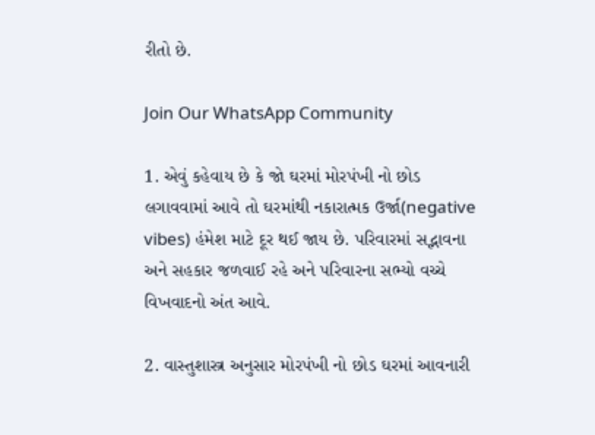રીતો છે.

Join Our WhatsApp Community

1. એવું કહેવાય છે કે જો ઘરમાં મોરપંખી નો છોડ લગાવવામાં આવે તો ઘરમાંથી નકારાત્મક ઉર્જા(negative vibes) હંમેશ માટે દૂર થઈ જાય છે. પરિવારમાં સદ્ભાવના અને સહકાર જળવાઈ રહે અને પરિવારના સભ્યો વચ્ચે વિખવાદનો અંત આવે.

2. વાસ્તુશાસ્ત્ર અનુસાર મોરપંખી નો છોડ ઘરમાં આવનારી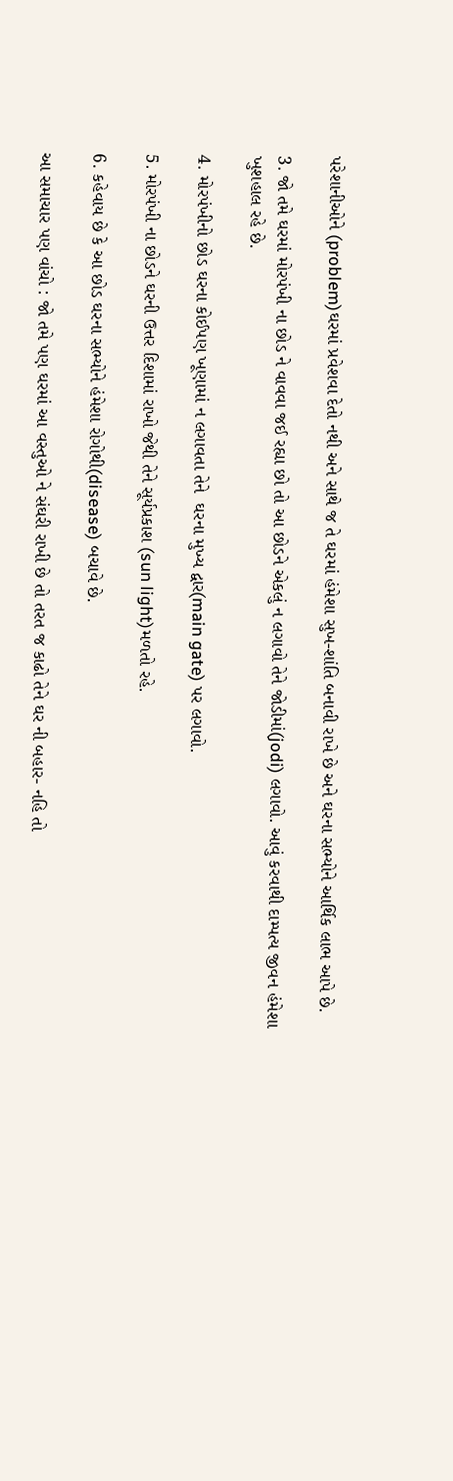પરેશાનીઓને (problem)ઘરમાં પ્રવેશવા દેતો નથી અને સાથે જ તે ઘરમાં હંમેશા સુખ-શાંતિ બનાવી રાખે છે અને ઘરના સભ્યોને આર્થિક લાભ આપે છે.

3. જો તમે ઘરમાં મોરપંખી ના છોડ ને વાવવા જઈ રહ્યા છો તો આ છોડને એકલું ન લગાવો તેને જોડીમાં(jodi) લગાવો. આવું કરવાથી દામ્પત્ય જીવન હંમેશા ખુશહાલ રહે છે.

4. મોરપંખીનો છોડ ઘરના કોઈપણ ખૂણામાં ન લગાવતા તેને  ઘરના મુખ્ય દ્વાર(main gate) પર લગાવો.

5. મોરપંખી ના છોડને ઘરની ઉત્તર દિશામાં રાખો જેથી તેને સૂર્યપ્રકાશ (sun light)મળતો રહે.

6. કહેવાય છે કે આ છોડ ઘરના સભ્યોને હંમેશા રોગોથી(disease) બચાવે છે.

આ સમાચાર પણ વાંચો : જો તમે પણ ઘરમાં આ વસ્તુઓ ને સંઘરી રાખી છે તો તરત જ કાઢો તેને ઘર ની બહાર- નહિ તો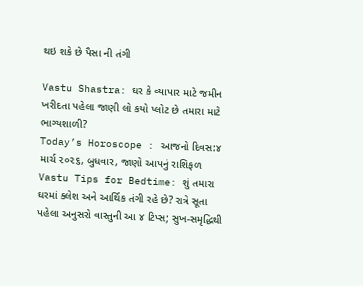થઇ શકે છે પૈસા ની તંગી

Vastu Shastra: ઘર કે વ્યાપાર માટે જમીન ખરીદતા પહેલા જાણી લો કયો પ્લોટ છે તમારા માટે ભાગ્યશાળી?
Today’s Horoscope : આજનો દિવસ:૪ માર્ચ ૨૦૨૬, બુધવાર, જાણો આપનું રાશિફળ
Vastu Tips for Bedtime: શું તમારા ઘરમાં ક્લેશ અને આર્થિક તંગી રહે છે? રાત્રે સૂતા પહેલા અનુસરો વાસ્તુની આ ૪ ટિપ્સ; સુખ-સમૃદ્ધિથી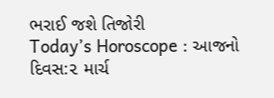ભરાઈ જશે તિજોરી
Today’s Horoscope : આજનો દિવસ:૨ માર્ચ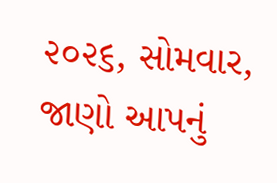૨૦૨૬, સોમવાર, જાણો આપનું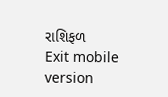રાશિફળ
Exit mobile version